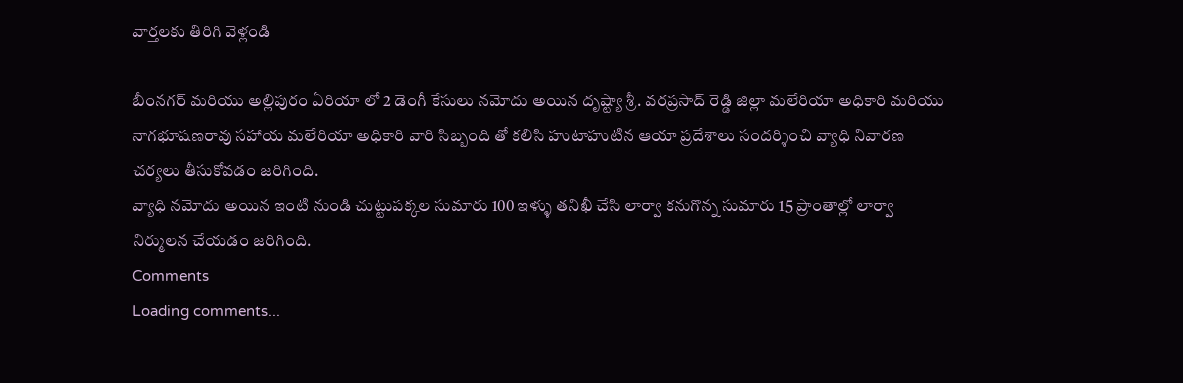వార్తలకు తిరిగి వెళ్లండి

బీంనగర్ మరియు అల్లిపురం ఏరియా లో 2 డెంగీ కేసులు నమోదు అయిన దృష్ట్యా శ్రీ. వరప్రసాద్ రెడ్డి జిల్లా మలేరియా అధికారి మరియు నాగభూషణరావు సహాయ మలేరియా అధికారి వారి సిబ్బంది తో కలిసి హుటాహుటిన ఆయా ప్రదేశాలు సందర్శించి వ్యాధి నివారణ చర్యలు తీసుకోవడం జరిగింది.
వ్యాధి నమోదు అయిన ఇంటి నుండి చుట్టుపక్కల సుమారు 100 ఇళ్ళు తనిఖీ చేసి లార్వా కనుగొన్న సుమారు 15 ప్రాంతాల్లో లార్వా నిర్ములన చేయడం జరిగింది.
Comments
Loading comments...